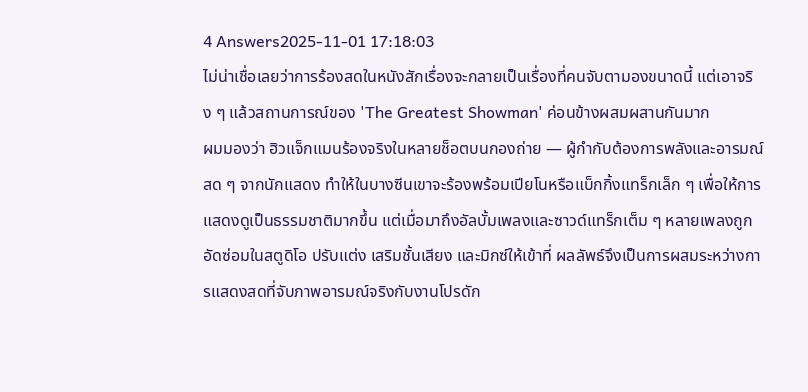4 Answers2025-11-01 17:18:03
ไม่น่าเชื่อเลยว่าการร้องสดในหนังสักเรื่องจะกลายเป็นเรื่องที่คนจับตามองขนาดนี้ แต่เอาจริง ๆ แล้วสถานการณ์ของ 'The Greatest Showman' ค่อนข้างผสมผสานกันมาก
ผมมองว่า ฮิวแจ็กแมนร้องจริงในหลายช็อตบนกองถ่าย — ผู้กำกับต้องการพลังและอารมณ์สด ๆ จากนักแสดง ทำให้ในบางซีนเขาจะร้องพร้อมเปียโนหรือแบ็กกิ้งแทร็กเล็ก ๆ เพื่อให้การแสดงดูเป็นธรรมชาติมากขึ้น แต่เมื่อมาถึงอัลบั้มเพลงและซาวด์แทร็กเต็ม ๆ หลายเพลงถูกอัดซ่อมในสตูดิโอ ปรับแต่ง เสริมชั้นเสียง และมิกซ์ให้เข้าที่ ผลลัพธ์จึงเป็นการผสมระหว่างการแสดงสดที่จับภาพอารมณ์จริงกับงานโปรดัก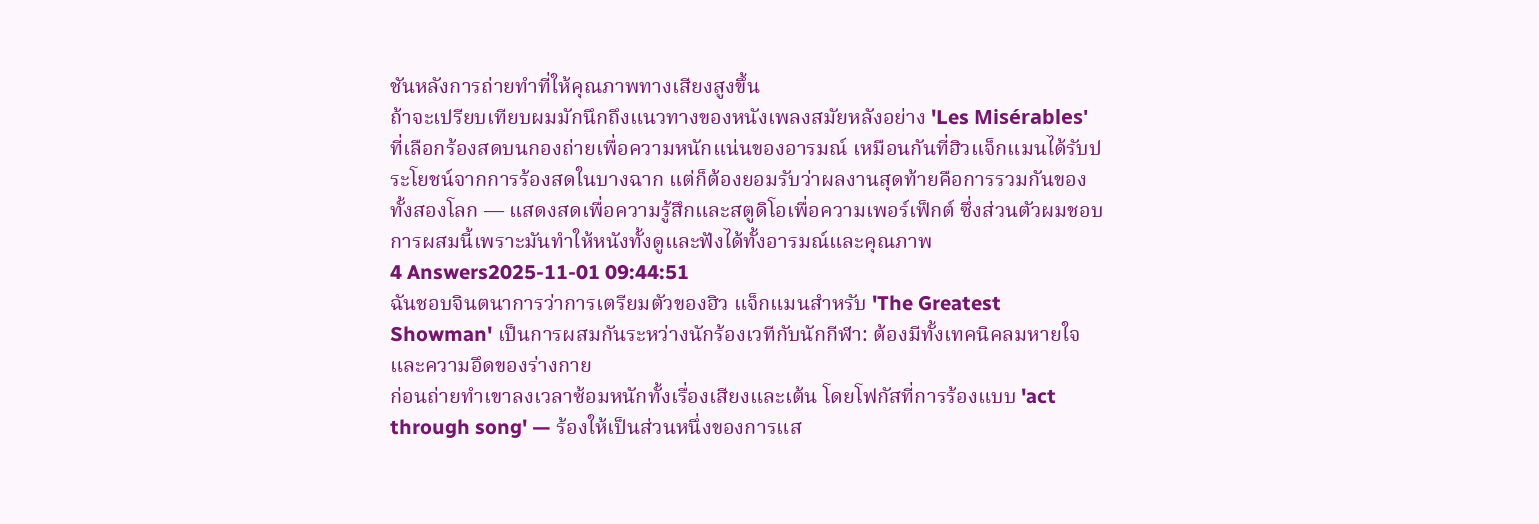ชันหลังการถ่ายทำที่ให้คุณภาพทางเสียงสูงขึ้น
ถ้าจะเปรียบเทียบผมมักนึกถึงแนวทางของหนังเพลงสมัยหลังอย่าง 'Les Misérables' ที่เลือกร้องสดบนกองถ่ายเพื่อความหนักแน่นของอารมณ์ เหมือนกันที่ฮิวแจ็กแมนได้รับประโยชน์จากการร้องสดในบางฉาก แต่ก็ต้องยอมรับว่าผลงานสุดท้ายคือการรวมกันของทั้งสองโลก — แสดงสดเพื่อความรู้สึกและสตูดิโอเพื่อความเพอร์เฟ็กต์ ซึ่งส่วนตัวผมชอบการผสมนี้เพราะมันทำให้หนังทั้งดูและฟังได้ทั้งอารมณ์และคุณภาพ
4 Answers2025-11-01 09:44:51
ฉันชอบจินตนาการว่าการเตรียมตัวของฮิว แจ็กแมนสำหรับ 'The Greatest Showman' เป็นการผสมกันระหว่างนักร้องเวทีกับนักกีฬา: ต้องมีทั้งเทคนิคลมหายใจและความอึดของร่างกาย
ก่อนถ่ายทำเขาลงเวลาซ้อมหนักทั้งเรื่องเสียงและเต้น โดยโฟกัสที่การร้องแบบ 'act through song' — ร้องให้เป็นส่วนหนึ่งของการแส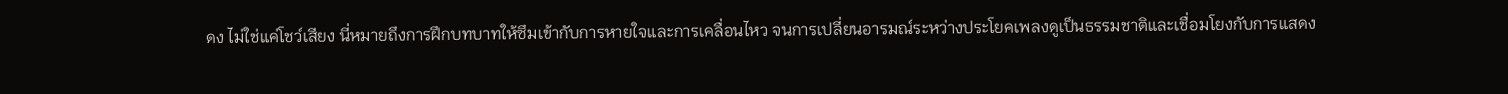ดง ไม่ใช่แค่โชว์เสียง นี่หมายถึงการฝึกบทบาทให้ซึมเข้ากับการหายใจและการเคลื่อนไหว จนการเปลี่ยนอารมณ์ระหว่างประโยคเพลงดูเป็นธรรมชาติและเชื่อมโยงกับการแสดง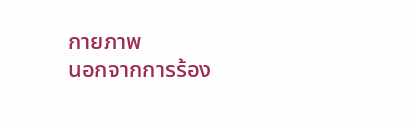กายภาพ
นอกจากการร้อง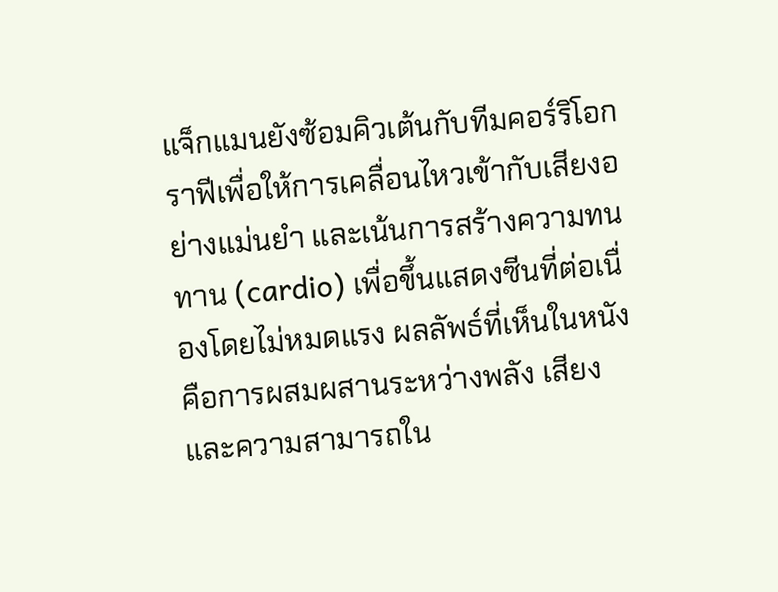แจ็กแมนยังซ้อมคิวเต้นกับทีมคอร์ริโอกราฟีเพื่อให้การเคลื่อนไหวเข้ากับเสียงอย่างแม่นยำ และเน้นการสร้างความทนทาน (cardio) เพื่อขึ้นแสดงซีนที่ต่อเนื่องโดยไม่หมดแรง ผลลัพธ์ที่เห็นในหนังคือการผสมผสานระหว่างพลัง เสียง และความสามารถใน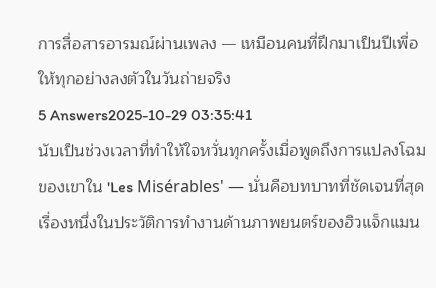การสื่อสารอารมณ์ผ่านเพลง — เหมือนคนที่ฝึกมาเป็นปีเพื่อให้ทุกอย่างลงตัวในวันถ่ายจริง
5 Answers2025-10-29 03:35:41
นับเป็นช่วงเวลาที่ทำให้ใจหวั่นทุกครั้งเมื่อพูดถึงการแปลงโฉมของเขาใน 'Les Misérables' — นั่นคือบทบาทที่ชัดเจนที่สุดเรื่องหนึ่งในประวัติการทำงานด้านภาพยนตร์ของฮิวแจ็กแมน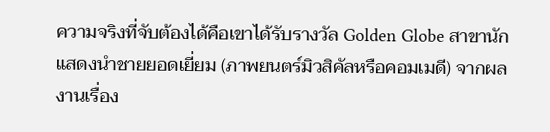ความจริงที่จับต้องได้คือเขาได้รับรางวัล Golden Globe สาขานักแสดงนำชายยอดเยี่ยม (ภาพยนตร์มิวสิคัลหรือคอมเมดี) จากผลงานเรื่อง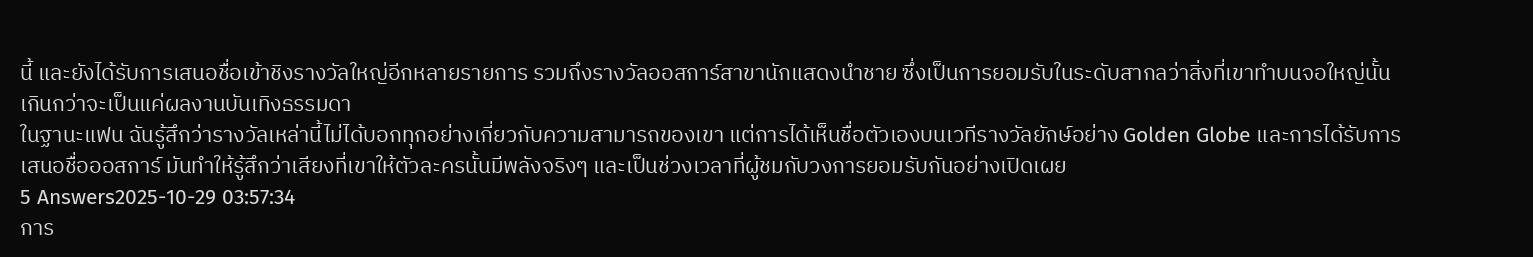นี้ และยังได้รับการเสนอชื่อเข้าชิงรางวัลใหญ่อีกหลายรายการ รวมถึงรางวัลออสการ์สาขานักแสดงนำชาย ซึ่งเป็นการยอมรับในระดับสากลว่าสิ่งที่เขาทำบนจอใหญ่นั้นเกินกว่าจะเป็นแค่ผลงานบันเทิงธรรมดา
ในฐานะแฟน ฉันรู้สึกว่ารางวัลเหล่านี้ไม่ได้บอกทุกอย่างเกี่ยวกับความสามารถของเขา แต่การได้เห็นชื่อตัวเองบนเวทีรางวัลยักษ์อย่าง Golden Globe และการได้รับการเสนอชื่อออสการ์ มันทำให้รู้สึกว่าเสียงที่เขาให้ตัวละครนั้นมีพลังจริงๆ และเป็นช่วงเวลาที่ผู้ชมกับวงการยอมรับกันอย่างเปิดเผย
5 Answers2025-10-29 03:57:34
การ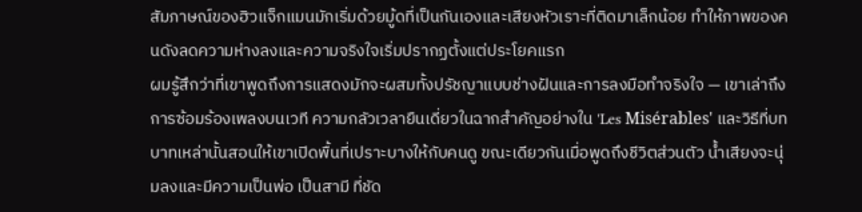สัมภาษณ์ของฮิวแจ็กแมนมักเริ่มด้วยมู้ดที่เป็นกันเองและเสียงหัวเราะที่ติดมาเล็กน้อย ทำให้ภาพของคนดังลดความห่างลงและความจริงใจเริ่มปรากฏตั้งแต่ประโยคแรก
ผมรู้สึกว่าที่เขาพูดถึงการแสดงมักจะผสมทั้งปรัชญาแบบช่างฝันและการลงมือทำจริงใจ — เขาเล่าถึงการซ้อมร้องเพลงบนเวที ความกลัวเวลายืนเดี่ยวในฉากสำคัญอย่างใน 'Les Misérables' และวิธีที่บทบาทเหล่านั้นสอนให้เขาเปิดพื้นที่เปราะบางให้กับคนดู ขณะเดียวกันเมื่อพูดถึงชีวิตส่วนตัว น้ำเสียงจะนุ่มลงและมีความเป็นพ่อ เป็นสามี ที่ชัด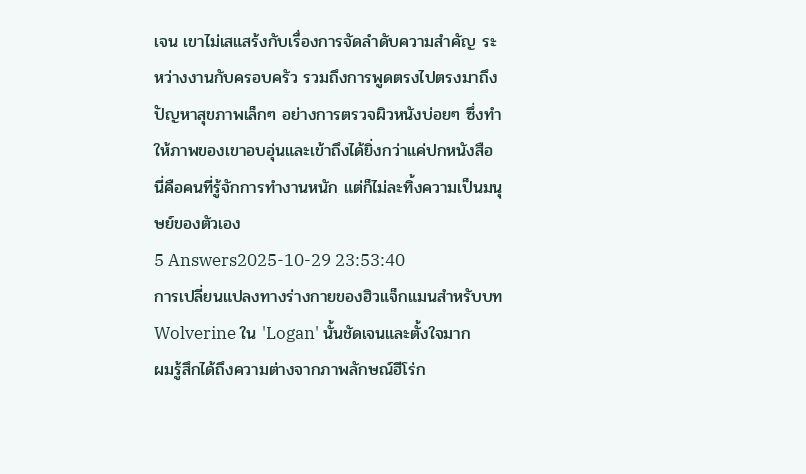เจน เขาไม่เสแสร้งกับเรื่องการจัดลำดับความสำคัญ ระหว่างงานกับครอบครัว รวมถึงการพูดตรงไปตรงมาถึงปัญหาสุขภาพเล็กๆ อย่างการตรวจผิวหนังบ่อยๆ ซึ่งทำให้ภาพของเขาอบอุ่นและเข้าถึงได้ยิ่งกว่าแค่ปกหนังสือ นี่คือคนที่รู้จักการทำงานหนัก แต่ก็ไม่ละทิ้งความเป็นมนุษย์ของตัวเอง
5 Answers2025-10-29 23:53:40
การเปลี่ยนแปลงทางร่างกายของฮิวแจ็กแมนสำหรับบท Wolverine ใน 'Logan' นั้นชัดเจนและตั้งใจมาก
ผมรู้สึกได้ถึงความต่างจากภาพลักษณ์ฮีโร่ก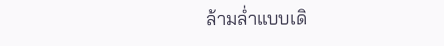ล้ามล่ำแบบเดิ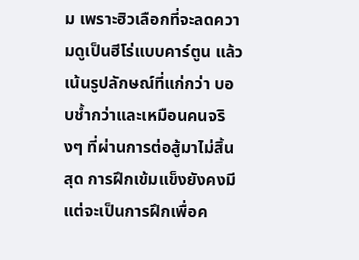ม เพราะฮิวเลือกที่จะลดความดูเป็นฮีโร่แบบคาร์ตูน แล้วเน้นรูปลักษณ์ที่แก่กว่า บอบช้ำกว่าและเหมือนคนจริงๆ ที่ผ่านการต่อสู้มาไม่สิ้นสุด การฝึกเข้มแข็งยังคงมี แต่จะเป็นการฝึกเพื่อค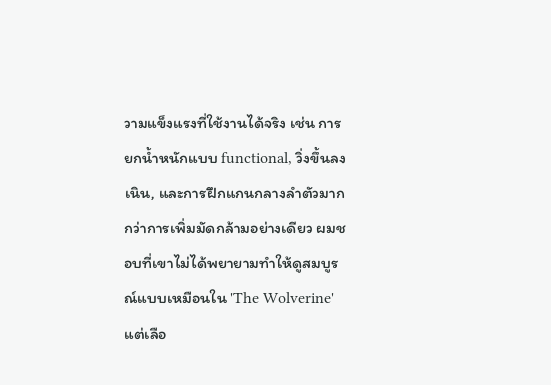วามแข็งแรงที่ใช้งานได้จริง เช่น การยกน้ำหนักแบบ functional, วิ่งขึ้นลงเนิน, และการฝึกแกนกลางลำตัวมากกว่าการเพิ่มมัดกล้ามอย่างเดียว ผมชอบที่เขาไม่ได้พยายามทำให้ดูสมบูรณ์แบบเหมือนใน 'The Wolverine' แต่เลือ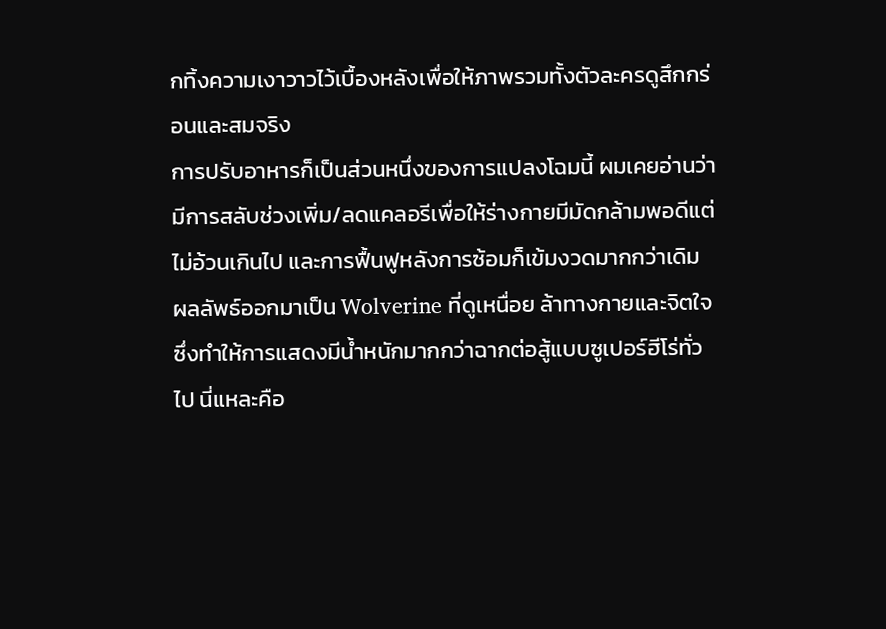กทิ้งความเงาวาวไว้เบื้องหลังเพื่อให้ภาพรวมทั้งตัวละครดูสึกกร่อนและสมจริง
การปรับอาหารก็เป็นส่วนหนึ่งของการแปลงโฉมนี้ ผมเคยอ่านว่ามีการสลับช่วงเพิ่ม/ลดแคลอรีเพื่อให้ร่างกายมีมัดกล้ามพอดีแต่ไม่อ้วนเกินไป และการฟื้นฟูหลังการซ้อมก็เข้มงวดมากกว่าเดิม ผลลัพธ์ออกมาเป็น Wolverine ที่ดูเหนื่อย ล้าทางกายและจิตใจ ซึ่งทำให้การแสดงมีน้ำหนักมากกว่าฉากต่อสู้แบบซูเปอร์ฮีโร่ทั่วไป นี่แหละคือ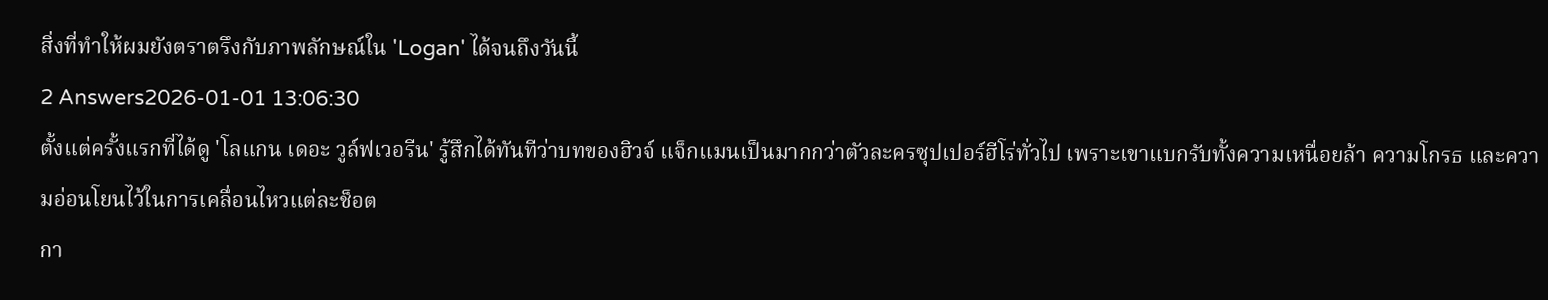สิ่งที่ทำให้ผมยังตราตรึงกับภาพลักษณ์ใน 'Logan' ได้จนถึงวันนี้
2 Answers2026-01-01 13:06:30
ตั้งแต่ครั้งแรกที่ได้ดู 'โลแกน เดอะ วูล์ฟเวอรีน' รู้สึกได้ทันทีว่าบทของฮิวจ์ แจ็กแมนเป็นมากกว่าตัวละครซุปเปอร์ฮีโร่ทั่วไป เพราะเขาแบกรับทั้งความเหนื่อยล้า ความโกรธ และความอ่อนโยนไว้ในการเคลื่อนไหวแต่ละช็อต
กา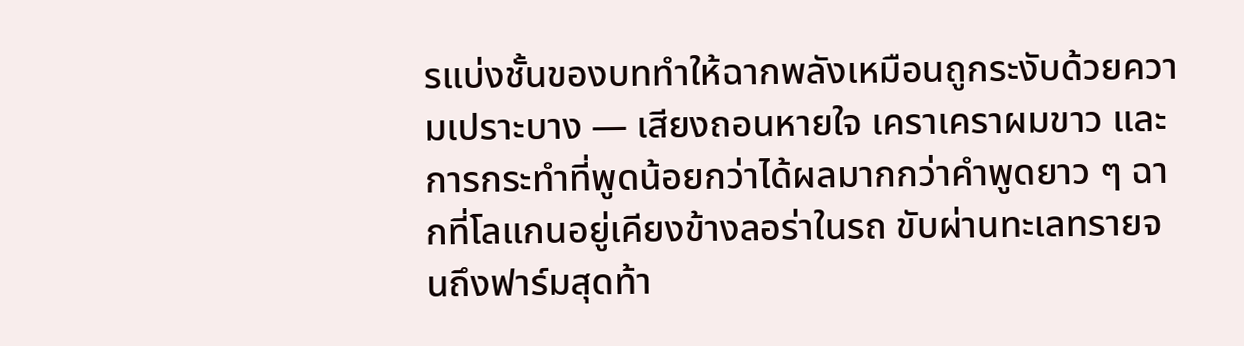รแบ่งชั้นของบททำให้ฉากพลังเหมือนถูกระงับด้วยความเปราะบาง — เสียงถอนหายใจ เคราเคราผมขาว และการกระทำที่พูดน้อยกว่าได้ผลมากกว่าคำพูดยาว ๆ ฉากที่โลแกนอยู่เคียงข้างลอร่าในรถ ขับผ่านทะเลทรายจนถึงฟาร์มสุดท้า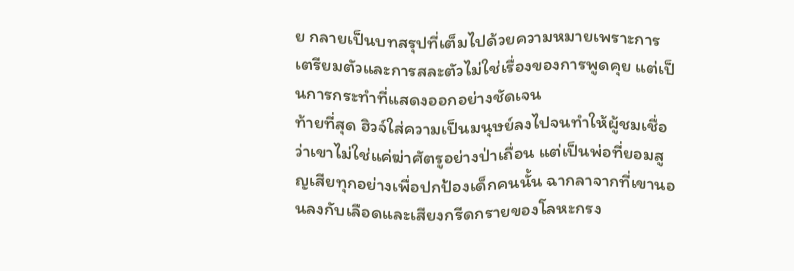ย กลายเป็นบทสรุปที่เต็มไปด้วยความหมายเพราะการเตรียมตัวและการสละตัวไม่ใช่เรื่องของการพูดคุย แต่เป็นการกระทำที่แสดงออกอย่างชัดเจน
ท้ายที่สุด ฮิวจ์ใส่ความเป็นมนุษย์ลงไปจนทำให้ผู้ชมเชื่อว่าเขาไม่ใช่แค่ฆ่าศัตรูอย่างป่าเถื่อน แต่เป็นพ่อที่ยอมสูญเสียทุกอย่างเพื่อปกป้องเด็กคนนั้น ฉากลาจากที่เขานอนลงกับเลือดและเสียงกรีดกรายของโลหะกรง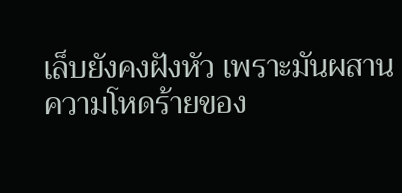เล็บยังคงฝังหัว เพราะมันผสานความโหดร้ายของ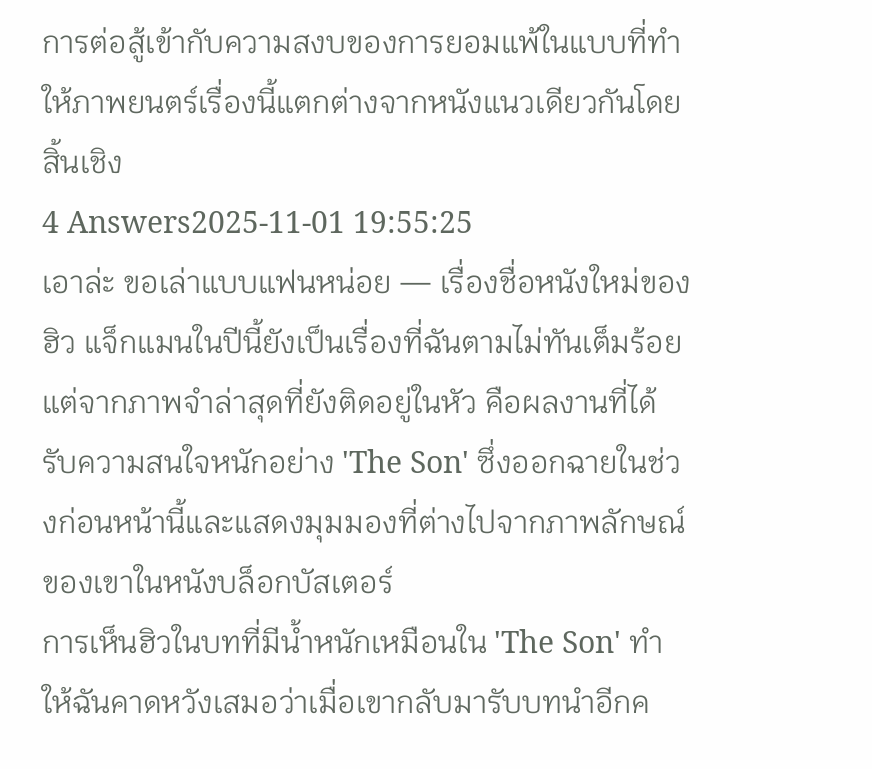การต่อสู้เข้ากับความสงบของการยอมแพ้ในแบบที่ทำให้ภาพยนตร์เรื่องนี้แตกต่างจากหนังแนวเดียวกันโดยสิ้นเชิง
4 Answers2025-11-01 19:55:25
เอาล่ะ ขอเล่าแบบแฟนหน่อย — เรื่องชื่อหนังใหม่ของฮิว แจ็กแมนในปีนี้ยังเป็นเรื่องที่ฉันตามไม่ทันเต็มร้อย แต่จากภาพจำล่าสุดที่ยังติดอยู่ในหัว คือผลงานที่ได้รับความสนใจหนักอย่าง 'The Son' ซึ่งออกฉายในช่วงก่อนหน้านี้และแสดงมุมมองที่ต่างไปจากภาพลักษณ์ของเขาในหนังบล็อกบัสเตอร์
การเห็นฮิวในบทที่มีน้ำหนักเหมือนใน 'The Son' ทำให้ฉันคาดหวังเสมอว่าเมื่อเขากลับมารับบทนำอีกค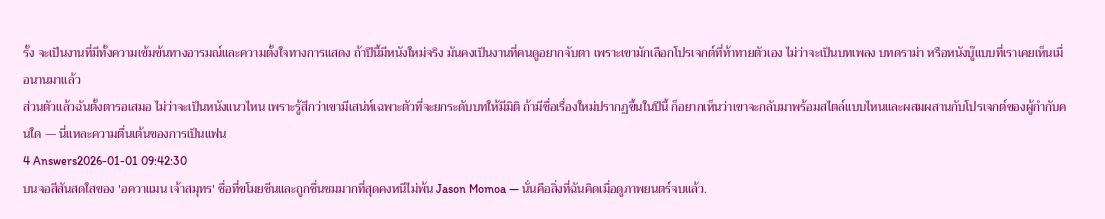รั้ง จะเป็นงานที่มีทั้งความเข้มข้นทางอารมณ์และความตั้งใจทางการแสดง ถ้าปีนี้มีหนังใหม่จริง มันคงเป็นงานที่คนดูอยากจับตา เพราะเขามักเลือกโปรเจกต์ที่ท้าทายตัวเอง ไม่ว่าจะเป็นบทเพลง บทดราม่า หรือหนังบู๊แบบที่เราเคยเห็นเมื่อนานมาแล้ว
ส่วนตัวแล้วฉันตั้งตารอเสมอ ไม่ว่าจะเป็นหนังแนวไหน เพราะรู้สึกว่าเขามีเสน่ห์เฉพาะตัวที่จะยกระดับบทให้มีมิติ ถ้ามีชื่อเรื่องใหม่ปรากฏขึ้นในปีนี้ ก็อยากเห็นว่าเขาจะกลับมาพร้อมสไตล์แบบไหนและผสมผสานกับโปรเจกต์ของผู้กำกับคนใด — นี่แหละความตื่นเต้นของการเป็นแฟน
4 Answers2026-01-01 09:42:30
บนจอสีสันสดใสของ 'อควาแมน เจ้าสมุทร' ชื่อที่ขโมยซีนและถูกชื่นชมมากที่สุดคงหนีไม่พ้น Jason Momoa — นั่นคือสิ่งที่ฉันคิดเมื่อดูภาพยนตร์จบแล้ว.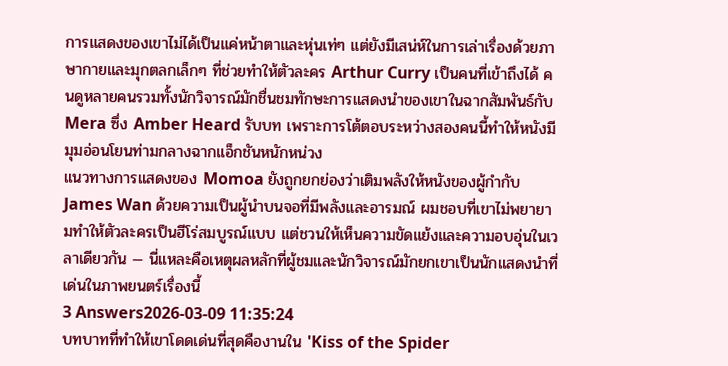การแสดงของเขาไม่ได้เป็นแค่หน้าตาและหุ่นเท่ๆ แต่ยังมีเสน่ห์ในการเล่าเรื่องด้วยภาษากายและมุกตลกเล็กๆ ที่ช่วยทำให้ตัวละคร Arthur Curry เป็นคนที่เข้าถึงได้ คนดูหลายคนรวมทั้งนักวิจารณ์มักชื่นชมทักษะการแสดงนำของเขาในฉากสัมพันธ์กับ Mera ซึ่ง Amber Heard รับบท เพราะการโต้ตอบระหว่างสองคนนี้ทำให้หนังมีมุมอ่อนโยนท่ามกลางฉากแอ็กชันหนักหน่วง
แนวทางการแสดงของ Momoa ยังถูกยกย่องว่าเติมพลังให้หนังของผู้กำกับ James Wan ด้วยความเป็นผู้นำบนจอที่มีพลังและอารมณ์ ผมชอบที่เขาไม่พยายามทำให้ตัวละครเป็นฮีโร่สมบูรณ์แบบ แต่ชวนให้เห็นความขัดแย้งและความอบอุ่นในเวลาเดียวกัน — นี่แหละคือเหตุผลหลักที่ผู้ชมและนักวิจารณ์มักยกเขาเป็นนักแสดงนำที่เด่นในภาพยนตร์เรื่องนี้
3 Answers2026-03-09 11:35:24
บทบาทที่ทำให้เขาโดดเด่นที่สุดคืองานใน 'Kiss of the Spider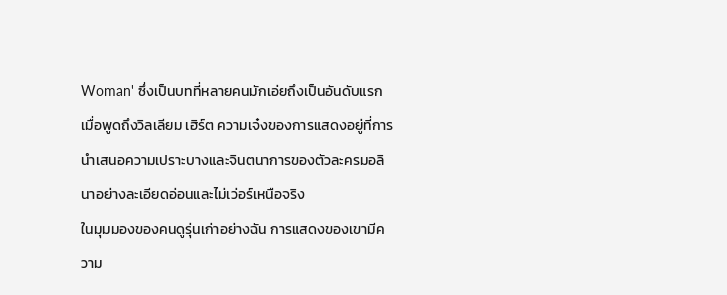Woman' ซึ่งเป็นบทที่หลายคนมักเอ่ยถึงเป็นอันดับแรกเมื่อพูดถึงวิลเลียม เฮิร์ต ความเจ๋งของการแสดงอยู่ที่การนำเสนอความเปราะบางและจินตนาการของตัวละครมอลินาอย่างละเอียดอ่อนและไม่เว่อร์เหนือจริง
ในมุมมองของคนดูรุ่นเก่าอย่างฉัน การแสดงของเขามีความ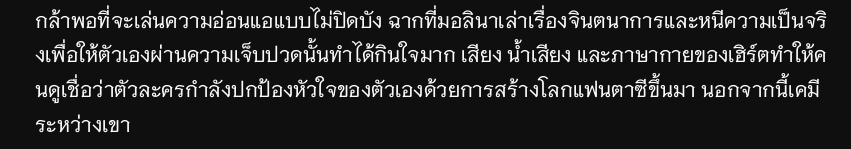กล้าพอที่จะเล่นความอ่อนแอแบบไม่ปิดบัง ฉากที่มอลินาเล่าเรื่องจินตนาการและหนีความเป็นจริงเพื่อให้ตัวเองผ่านความเจ็บปวดนั้นทำได้กินใจมาก เสียง น้ำเสียง และภาษากายของเฮิร์ตทำให้คนดูเชื่อว่าตัวละครกำลังปกป้องหัวใจของตัวเองด้วยการสร้างโลกแฟนตาซีขึ้นมา นอกจากนี้เคมีระหว่างเขา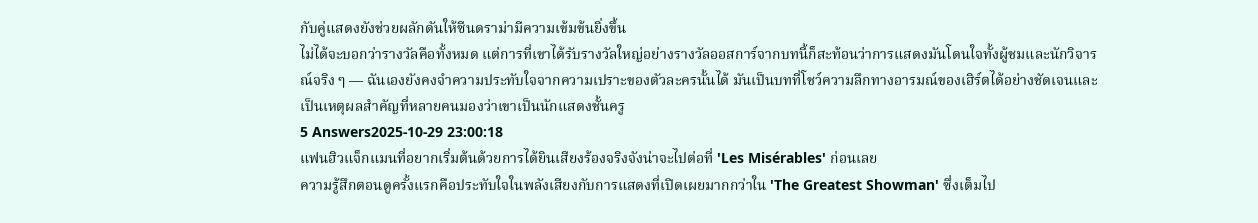กับคู่แสดงยังช่วยผลักดันให้ซีนดราม่ามีความเข้มข้นยิ่งขึ้น
ไม่ได้จะบอกว่ารางวัลคือทั้งหมด แต่การที่เขาได้รับรางวัลใหญ่อย่างรางวัลออสการ์จากบทนี้ก็สะท้อนว่าการแสดงมันโดนใจทั้งผู้ชมและนักวิจารณ์จริง ๆ — ฉันเองยังคงจำความประทับใจจากความเปราะของตัวละครนั้นได้ มันเป็นบทที่โชว์ความลึกทางอารมณ์ของเฮิร์ตได้อย่างชัดเจนและเป็นเหตุผลสำคัญที่หลายคนมองว่าเขาเป็นนักแสดงชั้นครู
5 Answers2025-10-29 23:00:18
แฟนฮิวแจ็กแมนที่อยากเริ่มต้นด้วยการได้ยินเสียงร้องจริงจังน่าจะไปต่อที่ 'Les Misérables' ก่อนเลย
ความรู้สึกตอนดูครั้งแรกคือประทับใจในพลังเสียงกับการแสดงที่เปิดเผยมากกว่าใน 'The Greatest Showman' ซึ่งเต็มไป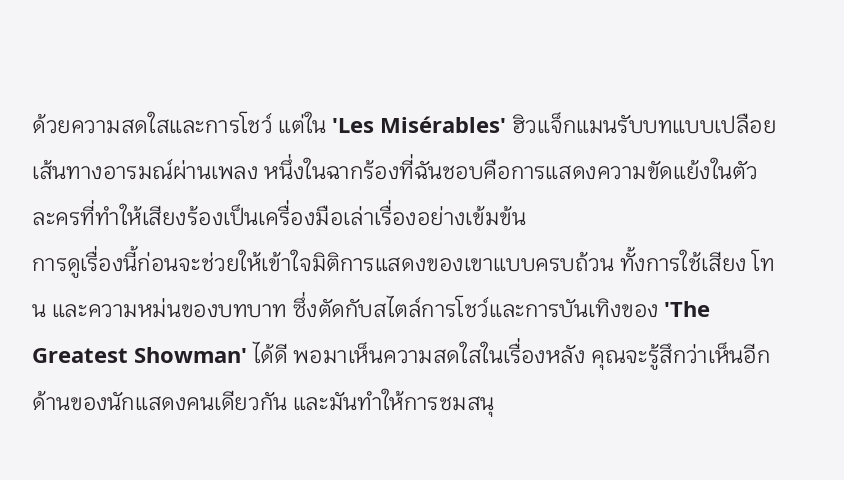ด้วยความสดใสและการโชว์ แต่ใน 'Les Misérables' ฮิวแจ็กแมนรับบทแบบเปลือยเส้นทางอารมณ์ผ่านเพลง หนึ่งในฉากร้องที่ฉันชอบคือการแสดงความขัดแย้งในตัวละครที่ทำให้เสียงร้องเป็นเครื่องมือเล่าเรื่องอย่างเข้มข้น
การดูเรื่องนี้ก่อนจะช่วยให้เข้าใจมิติการแสดงของเขาแบบครบถ้วน ทั้งการใช้เสียง โทน และความหม่นของบทบาท ซึ่งตัดกับสไตล์การโชว์และการบันเทิงของ 'The Greatest Showman' ได้ดี พอมาเห็นความสดใสในเรื่องหลัง คุณจะรู้สึกว่าเห็นอีกด้านของนักแสดงคนเดียวกัน และมันทำให้การชมสนุ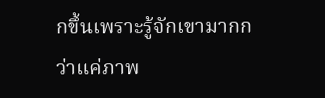กขึ้นเพราะรู้จักเขามากกว่าแค่ภาพ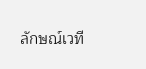ลักษณ์เวที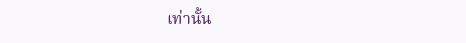เท่านั้น